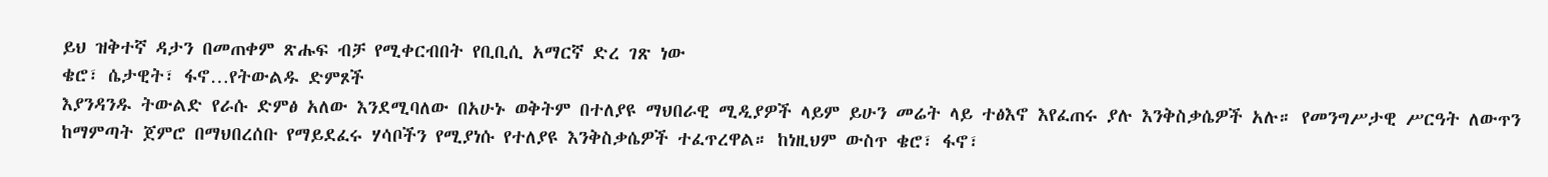ይህ ዝቅተኛ ዳታን በመጠቀም ጽሑፍ ብቻ የሚቀርብበት የቢቢሲ አማርኛ ድረ ገጽ ነው
ቄሮ፣ ሴታዊት፣ ፋኖ…የትውልዱ ድምጾች
እያንዳንዱ ትውልድ የራሱ ድምፅ አለው እንደሚባለው በአሁኑ ወቅትም በተለያዩ ማህበራዊ ሚዲያዎች ላይም ይሁን መሬት ላይ ተፅእኖ እየፈጠሩ ያሉ እንቅስቃሴዎች አሉ። የመንግሥታዊ ሥርዓት ለውጥን ከማምጣት ጀምሮ በማህበረሰቡ የማይደፈሩ ሃሳቦችን የሚያነሱ የተለያዩ እንቅስቃሴዎች ተፈጥረዋል። ከነዚህም ውስጥ ቄሮ፣ ፋኖ፣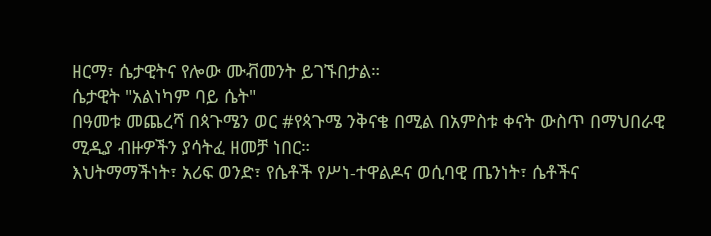ዘርማ፣ ሴታዊትና የሎው ሙቭመንት ይገኙበታል።
ሴታዊት "አልነካም ባይ ሴት"
በዓመቱ መጨረሻ በጳጉሜን ወር #የጳጉሜ ንቅናቄ በሚል በአምስቱ ቀናት ውስጥ በማህበራዊ ሚዲያ ብዙዎችን ያሳትፈ ዘመቻ ነበር።
እህትማማችነት፣ አሪፍ ወንድ፣ የሴቶች የሥነ-ተዋልዶና ወሲባዊ ጤንነት፣ ሴቶችና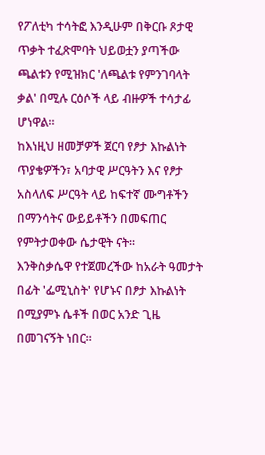የፖለቲካ ተሳትፎ እንዲሁም በቅርቡ ጾታዊ ጥቃት ተፈጽሞባት ህይወቷን ያጣችው ጫልቱን የሚዝክር 'ለጫልቱ የምንገባላት ቃል' በሚሉ ርዕሶች ላይ ብዙዎች ተሳታፊ ሆነዋል።
ከእነዚህ ዘመቻዎች ጀርባ የፆታ እኩልነት ጥያቄዎችን፣ አባታዊ ሥርዓትን እና የፆታ አስላለፍ ሥርዓት ላይ ከፍተኛ ሙግቶችን በማንሳትና ውይይቶችን በመፍጠር የምትታወቀው ሴታዊት ናት።
እንቅስቃሴዋ የተጀመረችው ከአራት ዓመታት በፊት 'ፌሚኒስት' የሆኑና በፆታ እኩልነት በሚያምኑ ሴቶች በወር አንድ ጊዜ በመገናኝት ነበር።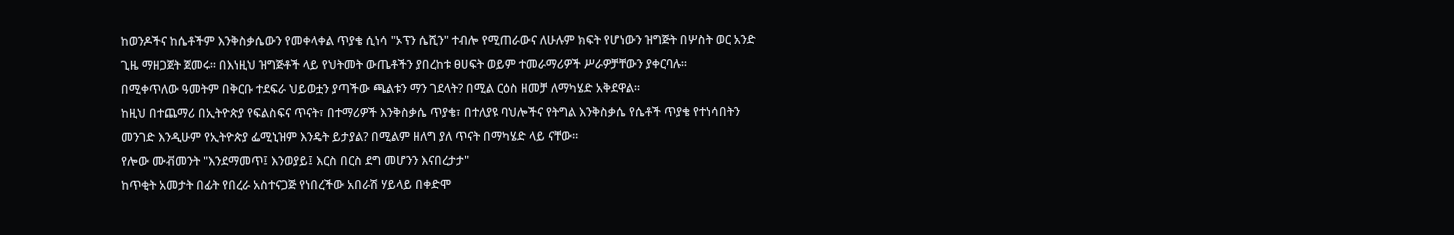ከወንዶችና ከሴቶችም እንቅስቃሴውን የመቀላቀል ጥያቄ ሲነሳ "ኦፕን ሴሺን" ተብሎ የሚጠራውና ለሁሉም ክፍት የሆነውን ዝግጅት በሦስት ወር አንድ ጊዜ ማዘጋጀት ጀመሩ። በእነዚህ ዝግጅቶች ላይ የህትመት ውጤቶችን ያበረከቱ ፀሀፍት ወይም ተመራማሪዎች ሥራዎቻቸውን ያቀርባሉ።
በሚቀጥለው ዓመትም በቅርቡ ተደፍራ ህይወቷን ያጣችው ጫልቱን ማን ገደላት? በሚል ርዕስ ዘመቻ ለማካሄድ አቅደዋል።
ከዚህ በተጨማሪ በኢትዮጵያ የፍልስፍና ጥናት፣ በተማሪዎች እንቅስቃሴ ጥያቄ፣ በተለያዩ ባህሎችና የትግል እንቅስቃሴ የሴቶች ጥያቄ የተነሳበትን መንገድ እንዲሁም የኢትዮጵያ ፌሚኒዝም እንዴት ይታያል? በሚልም ዘለግ ያለ ጥናት በማካሄድ ላይ ናቸው።
የሎው ሙቭመንት "እንደማመጥ፤ እንወያይ፤ እርስ በርስ ደግ መሆንን እናበረታታ"
ከጥቂት አመታት በፊት የበረራ አስተናጋጅ የነበረችው አበራሽ ሃይላይ በቀድሞ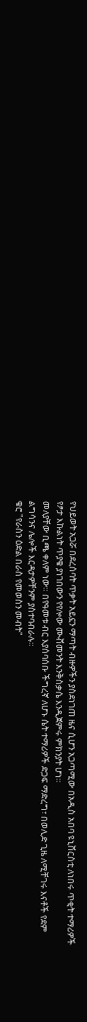የህይወት አጋሯ በደረሰባት ጥቃት አይኗን ማጣት ብዙዎችን ያስደነገጠ ዜና ሲሆን አጋጣሚው በአዲስ አበባ ዩኒቨርስቲ ለነበሩ ጥቂት ተማሪዎች የፆታ እኩልነት ጥያቄ ያነገበውን የየሎው ሙቭመንት እንቅስቃሴ እንዲጀምሩ ምክንያት ሆነ።
መለያቸው ቢጫ ቀለም ነው። በየዓመቱ ብር እያሰባሰቡ ችግረኛ ለሆኑ ሴት ተማሪዎች ድጋፍ ማድረግ፣ በወሊድ ጊዜ ለሚቸገሩ እናቶች የደም ልግሳንና ሌሎች እርዳታዎቸንም ያስተባብራሉ።
ቄሮ "የራስን ዕድል በራስ የመወስን መብት"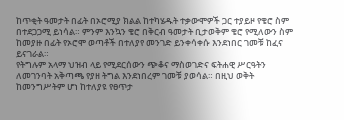ከጥቂት ዓመታት በፊት በኦሮሚያ ክልል ከተካሄዱት ተቃውሞዎች ጋር ተያይዞ የቄሮ ስም በተደጋጋሚ ይነሳል። ምንም እንኳን ቄሮ በቅርብ ዓመታት ቢታወቅም ቄሮ የሚለውን ስም ከመያዙ በፊት የኦሮሞ ወጣቶች በተለያየ መንገድ ይንቀሳቀሱ እንደነበር ገመቹ ከፈና ይናገራል።
የትግሉም አላማ ህዝብ ላይ የሚደርሰውን ጭቆና ማስወገድና ፍትሐዊ ሥርዓትን ለመገንባት አቅጣጫ የያዘ ትግል እንደነበረም ገመቹ ያወሳል። በዚህ ወቅት ከመንግሥትም ሆነ ከተለያዩ የፀጥታ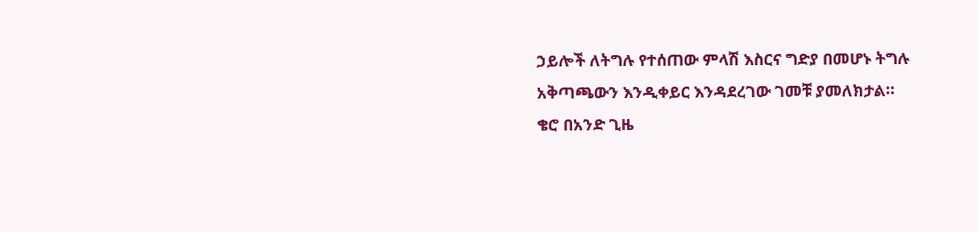ኃይሎች ለትግሉ የተሰጠው ምላሽ እስርና ግድያ በመሆኑ ትግሉ አቅጣጫውን እንዲቀይር እንዳደረገው ገመቹ ያመለክታል።
ቄሮ በአንድ ጊዜ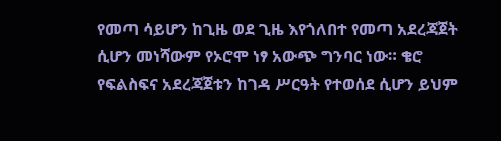የመጣ ሳይሆን ከጊዜ ወደ ጊዜ እየጎለበተ የመጣ አደረጃጀት ሲሆን መነሻውም የኦሮሞ ነፃ አውጭ ግንባር ነው። ቄሮ የፍልስፍና አደረጃጀቱን ከገዳ ሥርዓት የተወሰደ ሲሆን ይህም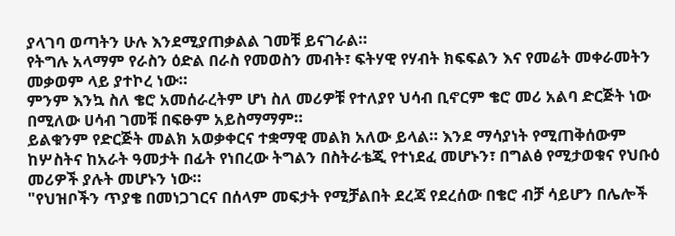ያላገባ ወጣትን ሁሉ እንደሚያጠቃልል ገመቹ ይናገራል።
የትግሉ አላማም የራስን ዕድል በራስ የመወስን መብት፣ ፍትሃዊ የሃብት ክፍፍልን እና የመሬት መቀራመትን መቃወም ላይ ያተኮረ ነው።
ምንም እንኳ ስለ ቄሮ አመሰራረትም ሆነ ስለ መሪዎቹ የተለያየ ህሳብ ቢኖርም ቄሮ መሪ አልባ ድርጅት ነው በሚለው ሀሳብ ገመቹ በፍፁም አይስማማም።
ይልቁንም የድርጅት መልክ አወቃቀርና ተቋማዊ መልክ አለው ይላል። እንደ ማሳያነት የሚጠቅሰውም ከሦስትና ከአራት ዓመታት በፊት የነበረው ትግልን በስትራቴጂ የተነደፈ መሆኑን፣ በግልፅ የሚታወቁና የህቡዕ መሪዎች ያሉት መሆኑን ነው።
"የህዝቦችን ጥያቄ በመነጋገርና በሰላም መፍታት የሚቻልበት ደረጃ የደረሰው በቄሮ ብቻ ሳይሆን በሌሎች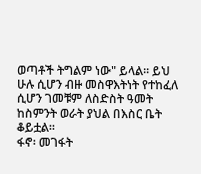ወጣቶች ትግልም ነው" ይላል። ይህ ሁሉ ሲሆን ብዙ መስዋእትነት የተከፈለ ሲሆን ገመቹም ለስድስት ዓመት ከስምንት ወራት ያህል በእስር ቤት ቆይቷል።
ፋኖ፡ መገፋት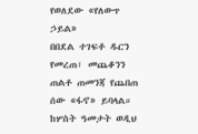የወለደው «የለውጥ ኃይል»
በበደል ተገፍቶ ዱርን የመረጠ፣ መጨቆንን ጠልቶ ጠመንጃ የጨበጠ ሰው «ፋኖ» ይባላል።
ከሦስት ዓመታት ወዲህ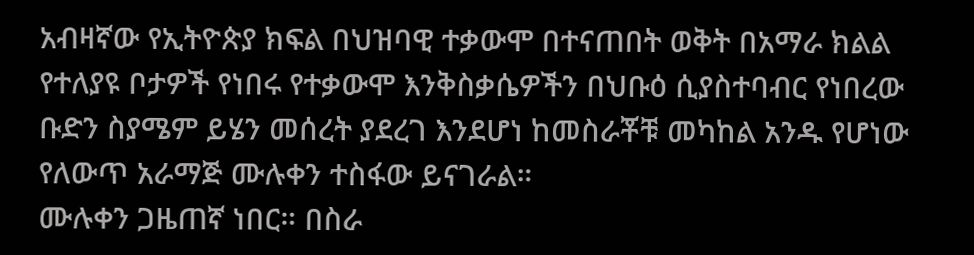አብዛኛው የኢትዮጵያ ክፍል በህዝባዊ ተቃውሞ በተናጠበት ወቅት በአማራ ክልል የተለያዩ ቦታዎች የነበሩ የተቃውሞ እንቅስቃሴዎችን በህቡዕ ሲያስተባብር የነበረው ቡድን ስያሜም ይሄን መሰረት ያደረገ እንደሆነ ከመስራቾቹ መካከል አንዱ የሆነው የለውጥ አራማጅ ሙሉቀን ተስፋው ይናገራል።
ሙሉቀን ጋዜጠኛ ነበር። በስራ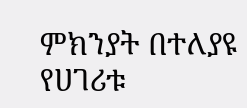ምክንያት በተለያዩ የሀገሪቱ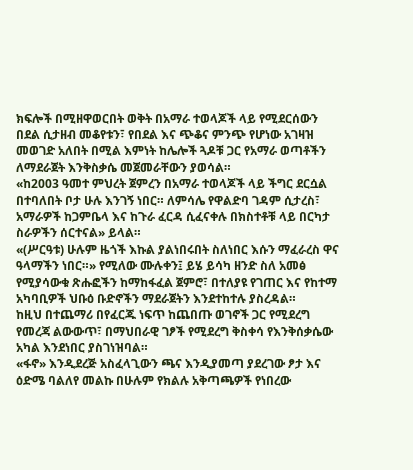ክፍሎች በሚዘዋወርበት ወቅት በአማራ ተወላጆች ላይ የሚደርሰውን በደል ሲታዘብ መቆየቱን፣ የበደል እና ጭቆና ምንጭ የሆነው አገዛዝ መወገድ አለበት በሚል እምነት ከሌሎች ጓዶቹ ጋር የአማራ ወጣቶችን ለማደራጀት እንቅስቃሴ መጀመራቸውን ያወሳል።
«ከ2003 ዓመተ ምህረት ጀምረን በአማራ ተወላጆች ላይ ችግር ደርሷል በተባለበት ቦታ ሁሉ እንገኝ ነበር። ለምሳሌ የዋልድባ ገዳም ሲታረስ፣ አማራዎች ከጋምቤላ እና ከጉራ ፈርዳ ሲፈናቀሉ በክስተቶቹ ላይ በርካታ ስራዎችን ሰርተናል» ይላል።
«(ሥርዓቱ) ሁሉም ዜጎች እኩል ያልነበሩበት ስለነበር እሱን ማፈራረስ ዋና ዓላማችን ነበር።» የሚለው ሙሉቀን፤ ይሄ ይሳካ ዘንድ ስለ አመፅ የሚያሳውቁ ጽሑፎችን ከማከፋፈል ጀምሮ፣ በተለያዩ የገጠር እና የከተማ አካባቢዎች ህቡዕ ቡድኖችን ማደራጀትን እንደተከተሉ ያስረዳል።
ከዚህ በተጨማሪ በየፈርጁ ነፍጥ ከጨበጡ ወገኖች ጋር የሚደረግ የመረጃ ልውውጥ፣ በማህበራዊ ገፆች የሚደረግ ቅስቀሳ የእንቅሰቃሴው አካል እንደነበር ያስገነዝባል።
«ፋኖ» እንዲደረጅ አስፈላጊውን ጫና እንዲያመጣ ያደረገው ፆታ እና ዕድሜ ባልለየ መልኩ በሁሉም የክልሉ አቅጣጫዎች የነበረው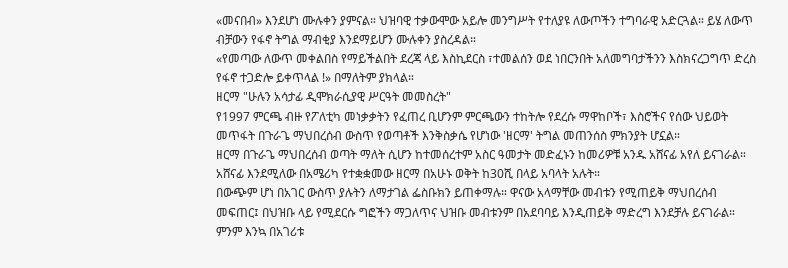«መናበብ» እንደሆነ ሙሉቀን ያምናል። ህዝባዊ ተቃውሞው አይሎ መንግሥት የተለያዩ ለውጦችን ተግባራዊ አድርጓል። ይሄ ለውጥ ብቻውን የፋኖ ትግል ማብቂያ እንደማይሆን ሙሉቀን ያስረዳል።
«የመጣው ለውጥ መቀልበስ የማይችልበት ደረጃ ላይ እስኪደርስ ፣ተመልሰን ወደ ነበርንበት አለመግባታችንን እስክናረጋግጥ ድረስ የፋኖ ተጋድሎ ይቀጥላል !» በማለትም ያክላል።
ዘርማ "ሁሉን አሳታፊ ዲሞክራሲያዊ ሥርዓት መመስረት"
የ1997 ምርጫ ብዙ የፖለቲካ መነቃቃትን የፈጠረ ቢሆንም ምርጫውን ተከትሎ የደረሱ ማዋከቦች፣ እስሮችና የሰው ህይወት መጥፋት በጉራጌ ማህበረሰብ ውስጥ የወጣቶች እንቅስቃሴ የሆነው 'ዘርማ' ትግል መጠንሰስ ምክንያት ሆኗል።
ዘርማ በጉራጌ ማህበረሰብ ወጣት ማለት ሲሆን ከተመሰረተም አስር ዓመታት መድፈኑን ከመሪዎቹ አንዱ አሸናፊ አየለ ይናገራል። አሸናፊ እንደሚለው በአሜሪካ የተቋቋመው ዘርማ በአሁኑ ወቅት ከ30ሺ በላይ አባላት አሉት።
በውጭም ሆነ በአገር ውስጥ ያሉትን ለማታገል ፌስቡክን ይጠቀማሉ። ዋናው አላማቸው መብቱን የሚጠይቅ ማህበረሰብ መፍጠር፤ በህዝቡ ላይ የሚደርሱ ግፎችን ማጋለጥና ህዝቡ መብቱንም በአደባባይ እንዲጠይቅ ማድረግ እንደቻሉ ይናገራል።
ምንም እንኳ በአገሪቱ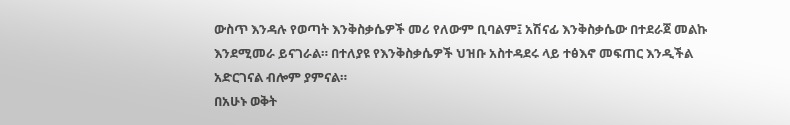ውስጥ እንዳሉ የወጣት እንቅስቃሴዎች መሪ የለውም ቢባልም፤ አሽናፊ እንቅስቃሴው በተደራጀ መልኩ እንደሚመራ ይናገራል። በተለያዩ የእንቅስቃሴዎች ህዝቡ አስተዳደሩ ላይ ተፅእኖ መፍጠር እንዲችል አድርገናል ብሎም ያምናል።
በአሁኑ ወቅት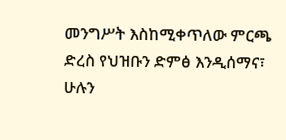መንግሥት እስከሚቀጥለው ምርጫ ድረስ የህዝቡን ድምፅ እንዲሰማና፣ ሁሉን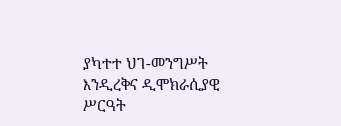ያካተተ ህገ-መንግሥት እንዲረቅና ዲሞክራሲያዊ ሥርዓት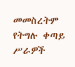መመስረትም የትግሉ ቀጣይ ሥራዎች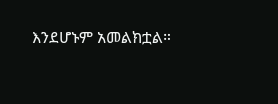እንደሆኑም አመልክቷል።